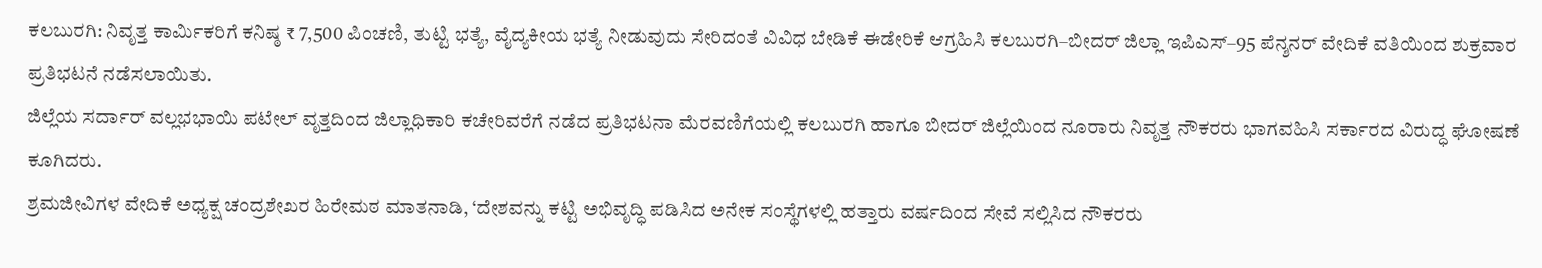ಕಲಬುರಗಿ: ನಿವೃತ್ತ ಕಾರ್ಮಿಕರಿಗೆ ಕನಿಷ್ಠ ₹ 7,500 ಪಿಂಚಣಿ, ತುಟ್ಟಿ ಭತ್ಯೆ, ವೈದ್ಯಕೀಯ ಭತ್ಯೆ ನೀಡುವುದು ಸೇರಿದಂತೆ ವಿವಿಧ ಬೇಡಿಕೆ ಈಡೇರಿಕೆ ಆಗ್ರಹಿಸಿ ಕಲಬುರಗಿ–ಬೀದರ್ ಜಿಲ್ಲಾ ಇಪಿಎಸ್–95 ಪೆನ್ಶನರ್ ವೇದಿಕೆ ವತಿಯಿಂದ ಶುಕ್ರವಾರ ಪ್ರತಿಭಟನೆ ನಡೆಸಲಾಯಿತು.
ಜಿಲ್ಲೆಯ ಸರ್ದಾರ್ ವಲ್ಲಭಭಾಯಿ ಪಟೇಲ್ ವೃತ್ತದಿಂದ ಜಿಲ್ಲಾಧಿಕಾರಿ ಕಚೇರಿವರೆಗೆ ನಡೆದ ಪ್ರತಿಭಟನಾ ಮೆರವಣಿಗೆಯಲ್ಲಿ ಕಲಬುರಗಿ ಹಾಗೂ ಬೀದರ್ ಜಿಲ್ಲೆಯಿಂದ ನೂರಾರು ನಿವೃತ್ತ ನೌಕರರು ಭಾಗವಹಿಸಿ ಸರ್ಕಾರದ ವಿರುದ್ಧ ಘೋಷಣೆ ಕೂಗಿದರು.
ಶ್ರಮಜೀವಿಗಳ ವೇದಿಕೆ ಅಧ್ಯಕ್ಷ ಚಂದ್ರಶೇಖರ ಹಿರೇಮಠ ಮಾತನಾಡಿ, ‘ದೇಶವನ್ನು ಕಟ್ಟಿ ಅಭಿವೃದ್ಧಿ ಪಡಿಸಿದ ಅನೇಕ ಸಂಸ್ಥೆಗಳಲ್ಲಿ ಹತ್ತಾರು ವರ್ಷದಿಂದ ಸೇವೆ ಸಲ್ಲಿಸಿದ ನೌಕರರು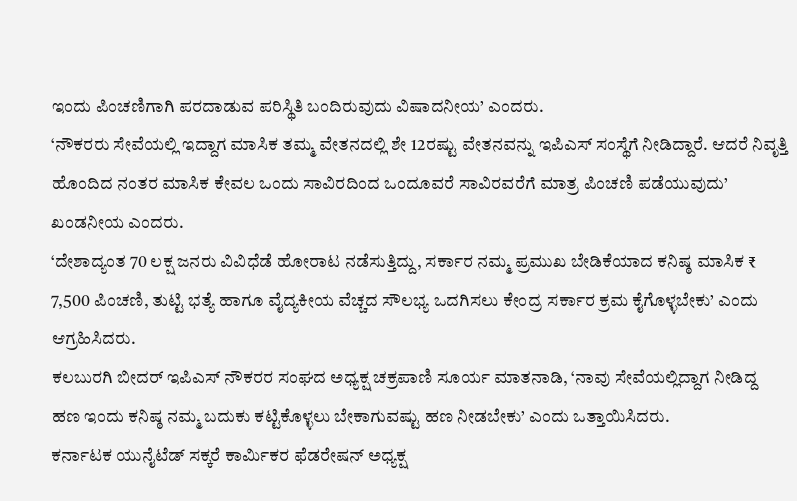ಇಂದು ಪಿಂಚಣಿಗಾಗಿ ಪರದಾಡುವ ಪರಿಸ್ಥಿತಿ ಬಂದಿರುವುದು ವಿಷಾದನೀಯ’ ಎಂದರು.
‘ನೌಕರರು ಸೇವೆಯಲ್ಲಿ ಇದ್ದಾಗ ಮಾಸಿಕ ತಮ್ಮ ವೇತನದಲ್ಲಿ ಶೇ 12ರಷ್ಟು ವೇತನವನ್ನು ಇಪಿಎಸ್ ಸಂಸ್ಥೆಗೆ ನೀಡಿದ್ದಾರೆ. ಆದರೆ ನಿವೃತ್ತಿ ಹೊಂದಿದ ನಂತರ ಮಾಸಿಕ ಕೇವಲ ಒಂದು ಸಾವಿರದಿಂದ ಒಂದೂವರೆ ಸಾವಿರವರೆಗೆ ಮಾತ್ರ ಪಿಂಚಣಿ ಪಡೆಯುವುದು’ ಖಂಡನೀಯ ಎಂದರು.
‘ದೇಶಾದ್ಯಂತ 70 ಲಕ್ಷ ಜನರು ವಿವಿಧೆಡೆ ಹೋರಾಟ ನಡೆಸುತ್ತಿದ್ದು, ಸರ್ಕಾರ ನಮ್ಮ ಪ್ರಮುಖ ಬೇಡಿಕೆಯಾದ ಕನಿಷ್ಠ ಮಾಸಿಕ ₹ 7,500 ಪಿಂಚಣಿ, ತುಟ್ಟಿ ಭತ್ಯೆ ಹಾಗೂ ವೈದ್ಯಕೀಯ ವೆಚ್ಚದ ಸೌಲಭ್ಯ ಒದಗಿಸಲು ಕೇಂದ್ರ ಸರ್ಕಾರ ಕ್ರಮ ಕೈಗೊಳ್ಳಬೇಕು’ ಎಂದು ಆಗ್ರಹಿಸಿದರು.
ಕಲಬುರಗಿ ಬೀದರ್ ಇಪಿಎಸ್ ನೌಕರರ ಸಂಘದ ಅಧ್ಯಕ್ಷ ಚಕ್ರಪಾಣಿ ಸೂರ್ಯ ಮಾತನಾಡಿ, ‘ನಾವು ಸೇವೆಯಲ್ಲಿದ್ದಾಗ ನೀಡಿದ್ದ ಹಣ ಇಂದು ಕನಿಷ್ಠ ನಮ್ಮ ಬದುಕು ಕಟ್ಟಿಕೊಳ್ಳಲು ಬೇಕಾಗುವಷ್ಟು ಹಣ ನೀಡಬೇಕು’ ಎಂದು ಒತ್ತಾಯಿಸಿದರು.
ಕರ್ನಾಟಕ ಯುನೈಟೆಡ್ ಸಕ್ಕರೆ ಕಾರ್ಮಿಕರ ಫೆಡರೇಷನ್ ಅಧ್ಯಕ್ಷ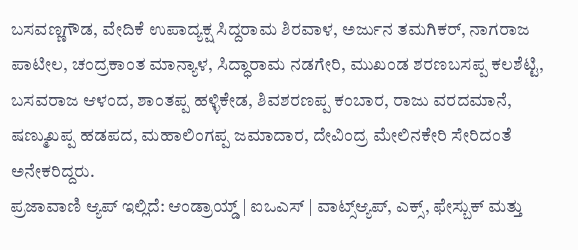ಬಸವಣ್ಣಗೌಡ, ವೇದಿಕೆ ಉಪಾದ್ಯಕ್ಷ ಸಿದ್ದರಾಮ ಶಿರವಾಳ, ಅರ್ಜುನ ತಮಗಿಕರ್, ನಾಗರಾಜ ಪಾಟೀಲ, ಚಂದ್ರಕಾಂತ ಮಾನ್ಯಾಳ, ಸಿದ್ಧಾರಾಮ ನಡಗೇರಿ, ಮುಖಂಡ ಶರಣಬಸಪ್ಪ ಕಲಶೆಟ್ಟಿ, ಬಸವರಾಜ ಆಳಂದ, ಶಾಂತಪ್ಪ ಹಳ್ಳಿಕೇಡ, ಶಿವಶರಣಪ್ಪ ಕಂಬಾರ, ರಾಜು ವರದಮಾನೆ, ಷಣ್ಮುಖಪ್ಪ ಹಡಪದ, ಮಹಾಲಿಂಗಪ್ಪ ಜಮಾದಾರ, ದೇವಿಂದ್ರ ಮೇಲಿನಕೇರಿ ಸೇರಿದಂತೆ ಅನೇಕರಿದ್ದರು.
ಪ್ರಜಾವಾಣಿ ಆ್ಯಪ್ ಇಲ್ಲಿದೆ: ಆಂಡ್ರಾಯ್ಡ್ | ಐಒಎಸ್ | ವಾಟ್ಸ್ಆ್ಯಪ್, ಎಕ್ಸ್, ಫೇಸ್ಬುಕ್ ಮತ್ತು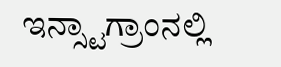ಇನ್ಸ್ಟಾಗ್ರಾಂನಲ್ಲಿ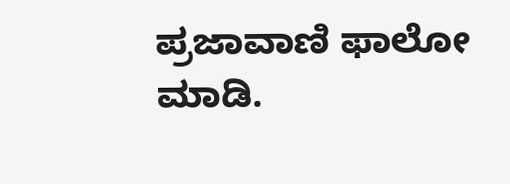ಪ್ರಜಾವಾಣಿ ಫಾಲೋ ಮಾಡಿ.